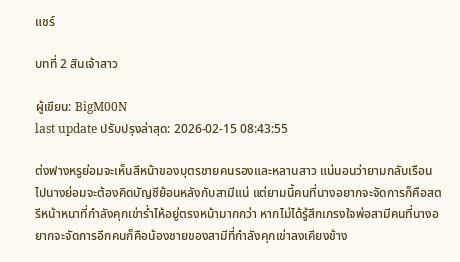แชร์

บทที่ 2 สินเจ้าสาว

ผู้เขียน: BigM00N
last update ปรับปรุงล่าสุด: 2026-02-15 08:43:55

ต่งฟางหรูย่อมจะเห็นสีหน้าของบุตรชายคนรองและหลานสาว แน่นอนว่ายามกลับเรือนไปนางย่อมจะต้องคิดบัญชีย้อนหลังกับสามีแน่ แต่ยามนี้คนที่นางอยากจะจัดการก็คือสตรีหน้าหนาที่กำลังคุกเข่าร่ำไห้อยู่ตรงหน้ามากกว่า หากไม่ได้รู้สึกเกรงใจพ่อสามีคนที่นางอยากจะจัดการอีกคนก็คือน้องชายของสามีที่กำลังคุกเข่าลงเคียงข้าง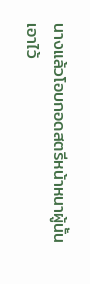นางแล้วโอบกอดสตรีหน้าหนาผู้นั้นเอาไว้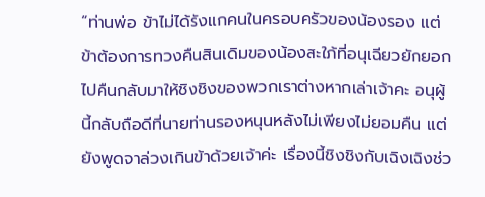“ท่านพ่อ ข้าไม่ได้รังแกคนในครอบครัวของน้องรอง แต่ข้าต้องการทวงคืนสินเดิมของน้องสะใภ้ที่อนุเฉียวยักยอกไปคืนกลับมาให้ชิงชิงของพวกเราต่างหากเล่าเจ้าคะ อนุผู้นี้กลับถือดีที่นายท่านรองหนุนหลังไม่เพียงไม่ยอมคืน แต่ยังพูดจาล่วงเกินข้าด้วยเจ้าค่ะ เรื่องนี้ชิงชิงกับเฉิงเฉิงช่ว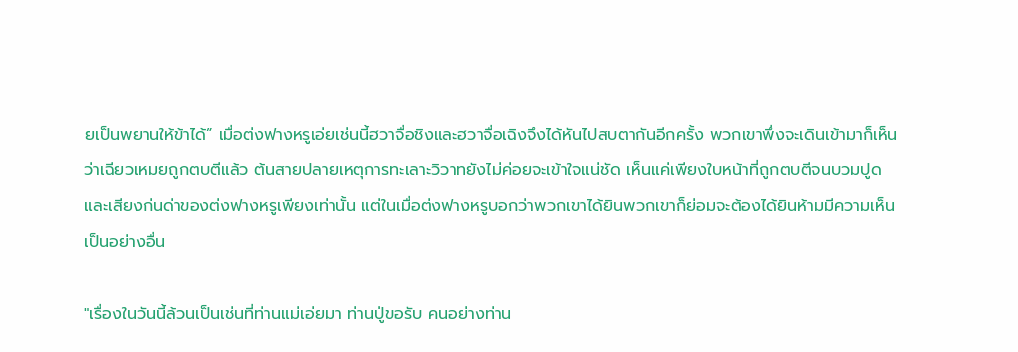ยเป็นพยานให้ข้าได้” เมื่อต่งฟางหรูเอ่ยเช่นนี้ฮวาจื่อชิงและฮวาจื่อเฉิงจึงได้หันไปสบตากันอีกครั้ง พวกเขาพึ่งจะเดินเข้ามาก็เห็นว่าเฉียวเหมยถูกตบตีแล้ว ต้นสายปลายเหตุการทะเลาะวิวาทยังไม่ค่อยจะเข้าใจแน่ชัด เห็นแค่เพียงใบหน้าที่ถูกตบตีจนบวมปูดและเสียงก่นด่าของต่งฟางหรูเพียงเท่านั้น แต่ในเมื่อต่งฟางหรูบอกว่าพวกเขาได้ยินพวกเขาก็ย่อมจะต้องได้ยินห้ามมีความเห็นเป็นอย่างอื่น

"เรื่องในวันนี้ล้วนเป็นเช่นที่ท่านแม่เอ่ยมา ท่านปู่ขอรับ คนอย่างท่าน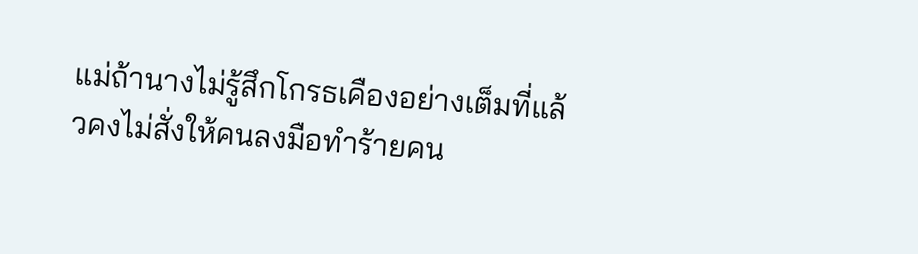แม่ถ้านางไม่รู้สึกโกรธเคืองอย่างเต็มที่แล้วคงไม่สั่งให้คนลงมือทำร้ายคน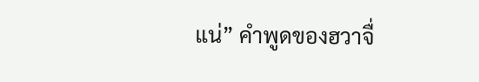แน่” คำพูดของฮวาจื่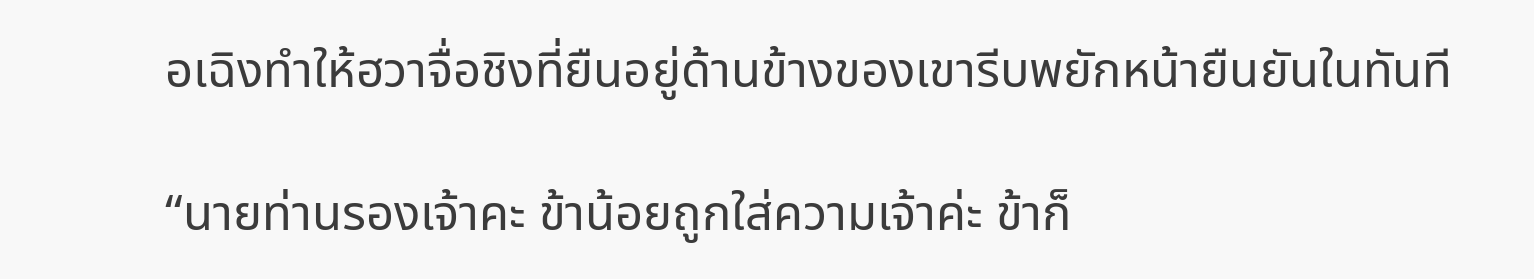อเฉิงทำให้ฮวาจื่อชิงที่ยืนอยู่ด้านข้างของเขารีบพยักหน้ายืนยันในทันที

“นายท่านรองเจ้าคะ ข้าน้อยถูกใส่ความเจ้าค่ะ ข้าก็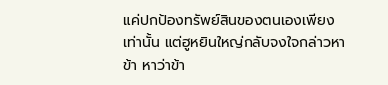แค่ปกป้องทรัพย์สินของตนเองเพียงเท่านั้น แต่ฮูหยินใหญ่กลับจงใจกล่าวหาข้า หาว่าข้า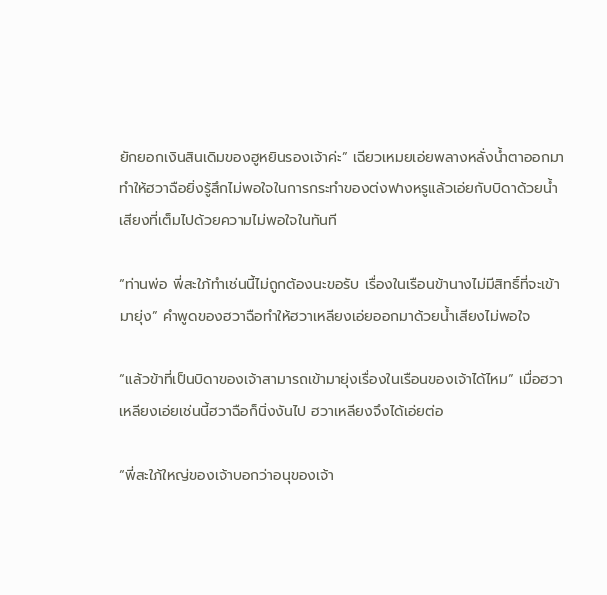ยักยอกเงินสินเดิมของฮูหยินรองเจ้าค่ะ” เฉียวเหมยเอ่ยพลางหลั่งน้ำตาออกมาทำให้ฮวาฉือยิ่งรู้สึกไม่พอใจในการกระทำของต่งฟางหรูแล้วเอ่ยกับบิดาด้วยน้ำเสียงที่เต็มไปด้วยความไม่พอใจในทันที

“ท่านพ่อ พี่สะใภ้ทำเช่นนี้ไม่ถูกต้องนะขอรับ เรื่องในเรือนข้านางไม่มีสิทธิ์ที่จะเข้ามายุ่ง” คำพูดของฮวาฉือทำให้ฮวาเหลียงเอ่ยออกมาด้วยน้ำเสียงไม่พอใจ

“แล้วข้าที่เป็นบิดาของเจ้าสามารถเข้ามายุ่งเรื่องในเรือนของเจ้าได้ไหม” เมื่อฮวาเหลียงเอ่ยเช่นนี้ฮวาฉือก็นิ่งงันไป ฮวาเหลียงจึงได้เอ่ยต่อ

“พี่สะใภ้ใหญ่ของเจ้าบอกว่าอนุของเจ้า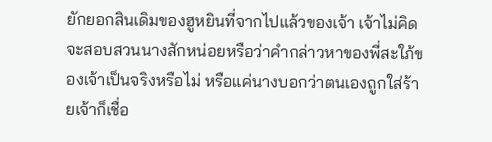ยักยอกสินเดิมของฮูหยินที่จากไปแล้วของเจ้า เจ้าไม่คิดจะสอบสวนนางสักหน่อยหรือว่าคำกล่าวหาของพี่สะใภ้ของเจ้าเป็นจริงหรือไม่ หรือแค่นางบอกว่าตนเองถูกใส่ร้ายเจ้าก็เชื่อ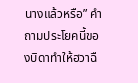นางแล้วหรือ” คำถามประโยคนี้ของบิดาทำให้ฮวาฉื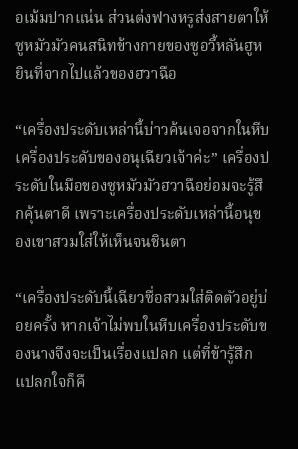อเม้มปากแน่น ส่วนต่งฟางหรูส่งสายตาให้ซูหมัวมัวคนสนิทข้างกายของซูอวี้หลันฮูหยินที่จากไปแล้วของฮวาฉือ

“เครื่องประดับเหล่านี้บ่าวค้นเจอจากในหีบเครื่องประดับของอนุเฉียวเจ้าค่ะ” เครื่องประดับในมือของซูหมัวมัวฮวาฉือย่อมจะรู้สึกคุ้นตาดี เพราะเครื่องประดับเหล่านี้อนุของเขาสวมใส่ให้เห็นจนชินตา

“เครื่องประดับนี้เฉียวซื่อสวมใส่ติดตัวอยู่บ่อยครั้ง หากเจ้าไม่พบในหีบเครื่องประดับของนางจึงจะเป็นเรื่องแปลก แต่ที่ข้ารู้สึกแปลกใจก็คื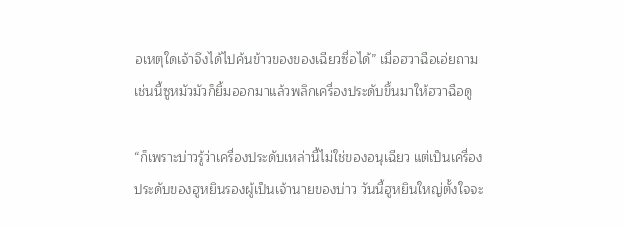อเหตุใดเจ้าจึงได้ไปค้นข้าวของของเฉียวซื่อได้” เมื่อฮวาฉือเอ่ยถามเช่นนี้ซูหมัวมัวก็ยิ้มออกมาแล้วพลิกเครื่องประดับขึ้นมาให้ฮวาฉือดู

“ก็เพราะบ่าวรู้ว่าเครื่องประดับเหล่านี้ไม่ใช่ของอนุเฉียว แต่เป็นเครื่องประดับของฮูหยินรองผู้เป็นเจ้านายของบ่าว วันนี้ฮูหยินใหญ่ตั้งใจจะ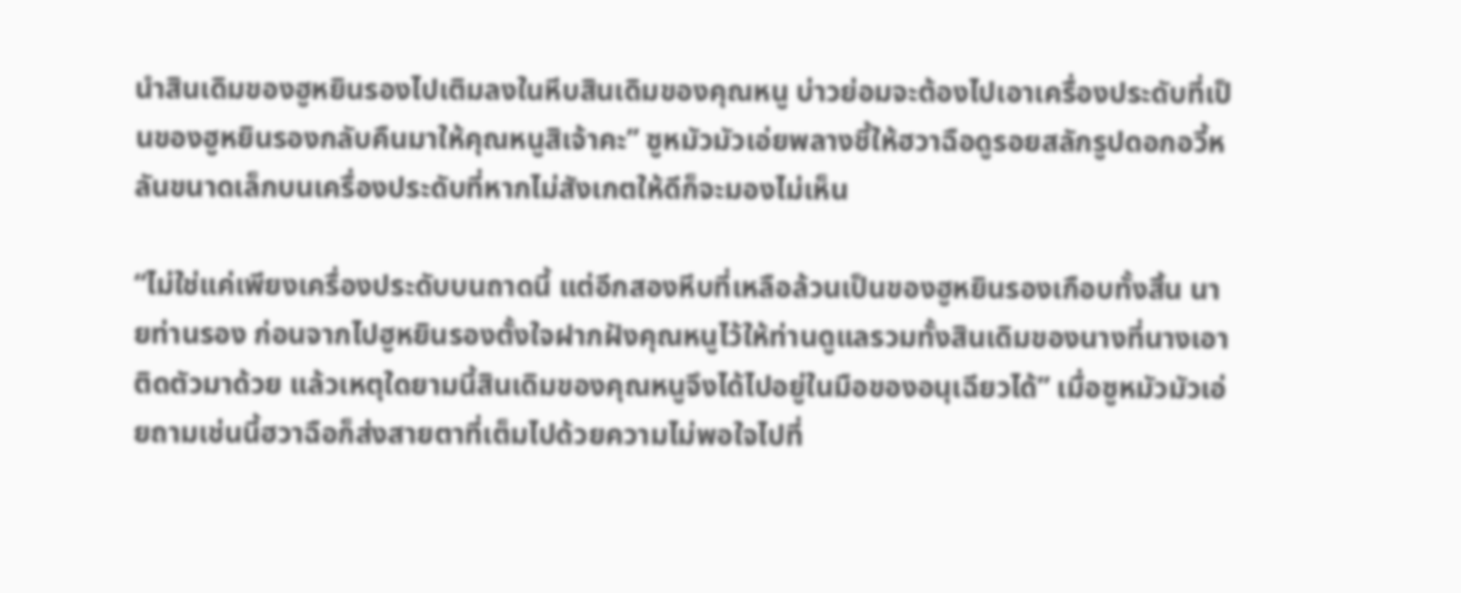นำสินเดิมของฮูหยินรองไปเติมลงในหีบสินเดิมของคุณหนู บ่าวย่อมจะต้องไปเอาเครื่องประดับที่เป็นของฮูหยินรองกลับคืนมาให้คุณหนูสิเจ้าคะ” ซูหมัวมัวเอ่ยพลางชี้ให้ฮวาฉือดูรอยสลักรูปดอกอวี้หลันขนาดเล็กบนเครื่องประดับที่หากไม่สังเกตให้ดีก็จะมองไม่เห็น

“ไม่ใช่แค่เพียงเครื่องประดับบนถาดนี้ แต่อีกสองหีบที่เหลือล้วนเป็นของฮูหยินรองเกือบทั้งสิ้น นายท่านรอง ก่อนจากไปฮูหยินรองตั้งใจฝากฝังคุณหนูไว้ให้ท่านดูแลรวมทั้งสินเดิมของนางที่นางเอาติดตัวมาด้วย แล้วเหตุใดยามนี้สินเดิมของคุณหนูจึงได้ไปอยู่ในมือของอนุเฉียวได้” เมื่อซูหมัวมัวเอ่ยถามเช่นนี้ฮวาฉือก็ส่งสายตาที่เต็มไปด้วยความไม่พอใจไปที่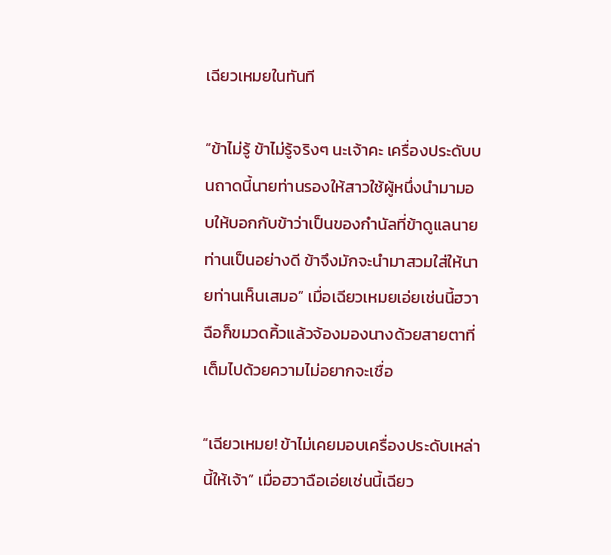เฉียวเหมยในทันที

“ข้าไม่รู้ ข้าไม่รู้จริงๆ นะเจ้าคะ เครื่องประดับบนถาดนี้นายท่านรองให้สาวใช้ผู้หนึ่งนำมามอบให้บอกกับข้าว่าเป็นของกำนัลที่ข้าดูแลนายท่านเป็นอย่างดี ข้าจึงมักจะนำมาสวมใส่ให้นายท่านเห็นเสมอ” เมื่อเฉียวเหมยเอ่ยเช่นนี้ฮวาฉือก็ขมวดคิ้วแล้วจ้องมองนางด้วยสายตาที่เต็มไปด้วยความไม่อยากจะเชื่อ

“เฉียวเหมย! ข้าไม่เคยมอบเครื่องประดับเหล่านี้ให้เจ้า” เมื่อฮวาฉือเอ่ยเช่นนี้เฉียว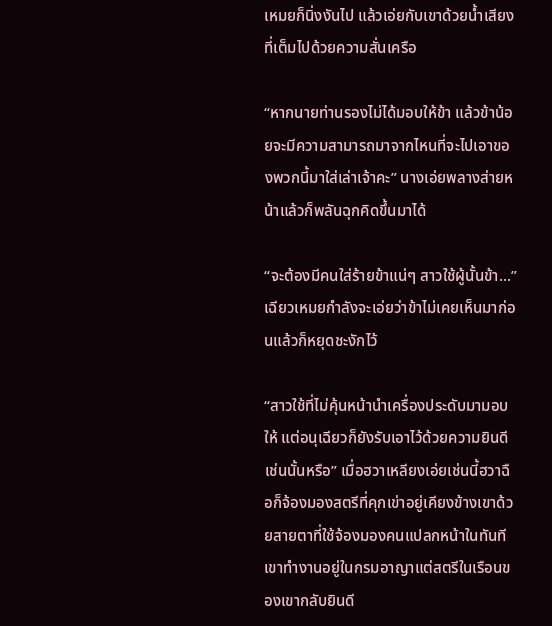เหมยก็นิ่งงันไป แล้วเอ่ยกับเขาด้วยน้ำเสียงที่เต็มไปด้วยความสั่นเครือ

“หากนายท่านรองไม่ได้มอบให้ข้า แล้วข้าน้อยจะมีความสามารถมาจากไหนที่จะไปเอาของพวกนี้มาใส่เล่าเจ้าคะ” นางเอ่ยพลางส่ายหน้าแล้วก็พลันฉุกคิดขึ้นมาได้

“จะต้องมีคนใส่ร้ายข้าแน่ๆ สาวใช้ผู้นั้นข้า...” เฉียวเหมยกำลังจะเอ่ยว่าข้าไม่เคยเห็นมาก่อนแล้วก็หยุดชะงักไว้

“สาวใช้ที่ไม่คุ้นหน้านำเครื่องประดับมามอบให้ แต่อนุเฉียวก็ยังรับเอาไว้ด้วยความยินดีเช่นนั้นหรือ” เมื่อฮวาเหลียงเอ่ยเช่นนี้ฮวาฉือก็จ้องมองสตรีที่คุกเข่าอยู่เคียงข้างเขาด้วยสายตาที่ใช้จ้องมองคนแปลกหน้าในทันที เขาทำงานอยู่ในกรมอาญาแต่สตรีในเรือนของเขากลับยินดี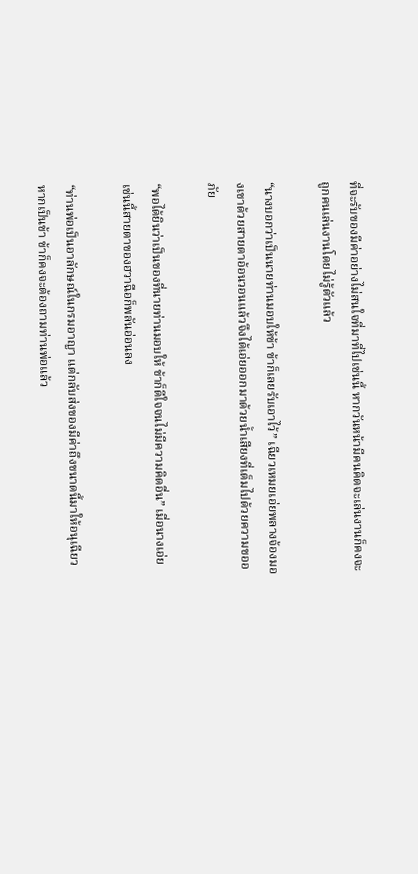ที่จะรับของมีค่าอย่างไม่สนใจที่มาที่ไปเช่นนี้ หากวันหน้ามีคนคิดจะเล่นงานก็คงจะถูกคนเล่นงานโดยไม่รู้ตัวแล้ว

“นางบอกว่าเป็นนายท่านมอบให้ข้า ข้าก็เลยรับเอาไว้” เฉียวเหมยเอ่ยพลางจ้องมองเขาด้วยสายตาอ้อนวอนแล้วจึงได้เอ่ยออกมาด้วยน้ำเสียงที่เต็มไปด้วยความขออภัย

“พอได้ยินว่าเป็นของที่นายท่านมอบให้ ข้าก็ดีใจจนไม่มีความคิดอื่น” เมื่อนางเอ่ยเช่นนี้สายตาของฮวาฉือก็พลันอ่อนลง

“ท่านพ่อเป็นอาลักษณ์ในกรมอาญา แต่กลับส่งของมีค่าถึงขนาดนี้มาให้อนุเฉียว หากเป็นข้า ข้าก็คงจะต้องถามท่านพ่อแล้ว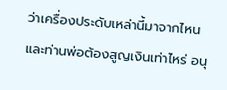ว่าเครื่องประดับเหล่านี้มาจากไหนและท่านพ่อต้องสูญเงินเท่าไหร่ อนุ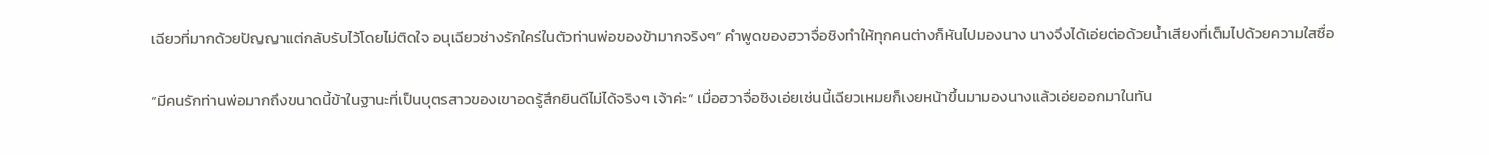เฉียวที่มากด้วยปัญญาแต่กลับรับไว้โดยไม่ติดใจ อนุเฉียวช่างรักใคร่ในตัวท่านพ่อของข้ามากจริงๆ” คำพูดของฮวาจื่อชิงทำให้ทุกคนต่างก็หันไปมองนาง นางจึงได้เอ่ยต่อด้วยน้ำเสียงที่เต็มไปด้วยความใสซื่อ

“มีคนรักท่านพ่อมากถึงขนาดนี้ข้าในฐานะที่เป็นบุตรสาวของเขาอดรู้สึกยินดีไม่ได้จริงๆ เจ้าค่ะ” เมื่อฮวาจื่อชิงเอ่ยเช่นนี้เฉียวเหมยก็เงยหน้าขึ้นมามองนางแล้วเอ่ยออกมาในทัน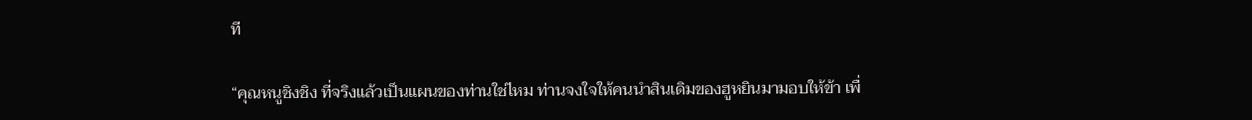ที

“คุณหนูชิงชิง ที่จริงแล้วเป็นแผนของท่านใช่ไหม ท่านจงใจให้คนนำสินเดิมของฮูหยินมามอบให้ข้า เพื่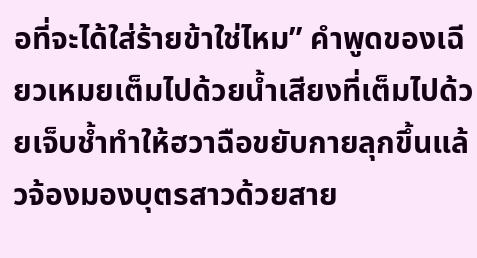อที่จะได้ใส่ร้ายข้าใช่ไหม” คำพูดของเฉียวเหมยเต็มไปด้วยน้ำเสียงที่เต็มไปด้วยเจ็บช้ำทำให้ฮวาฉือขยับกายลุกขึ้นแล้วจ้องมองบุตรสาวด้วยสาย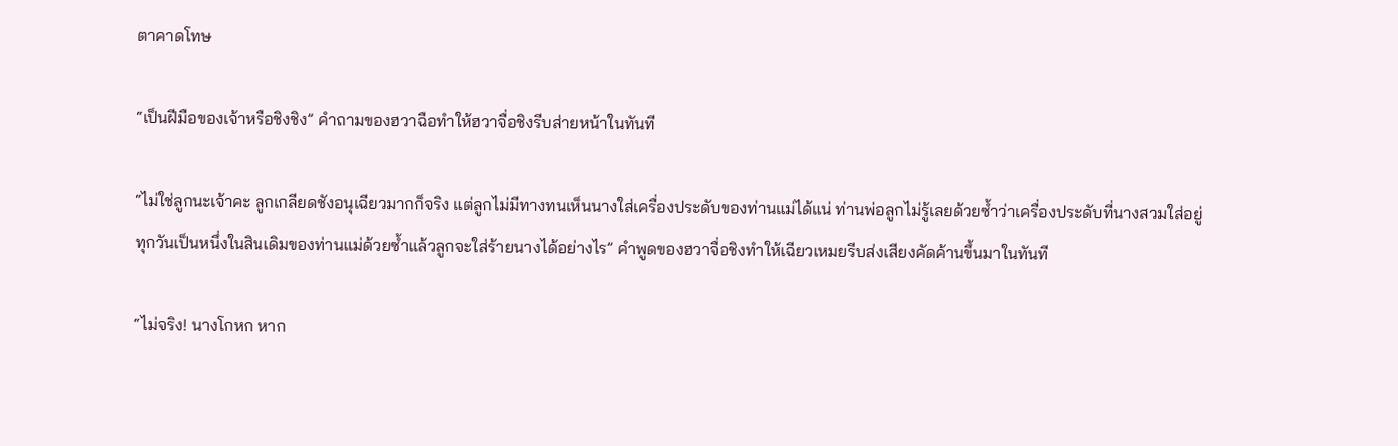ตาคาดโทษ

“เป็นฝีมือของเจ้าหรือชิงชิง” คำถามของฮวาฉือทำให้ฮวาจื่อชิงรีบส่ายหน้าในทันที

“ไม่ใช่ลูกนะเจ้าคะ ลูกเกลียดชังอนุเฉียวมากก็จริง แต่ลูกไม่มีทางทนเห็นนางใส่เครื่องประดับของท่านแม่ได้แน่ ท่านพ่อลูกไม่รู้เลยด้วยซ้ำว่าเครื่องประดับที่นางสวมใส่อยู่ทุกวันเป็นหนึ่งในสินเดิมของท่านแม่ด้วยซ้ำแล้วลูกจะใส่ร้ายนางได้อย่างไร” คำพูดของฮวาจื่อชิงทำให้เฉียวเหมยรีบส่งเสียงคัดค้านขึ้นมาในทันที

“ไม่จริง! นางโกหก หาก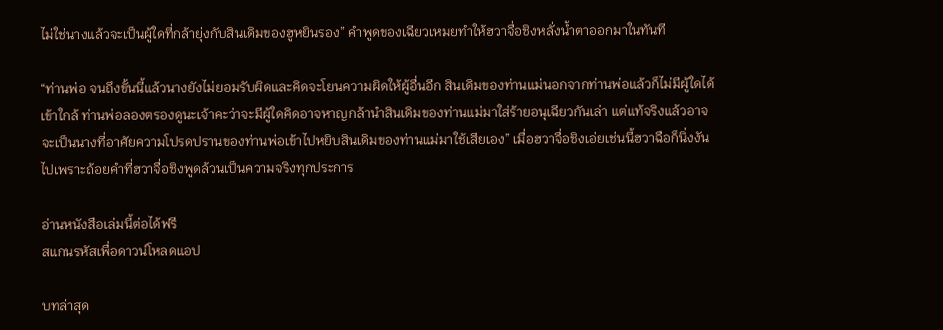ไม่ใช่นางแล้วจะเป็นผู้ใดที่กล้ายุ่งกับสินเดิมของฮูหยินรอง” คำพูดของเฉียวเหมยทำให้ฮวาจื่อชิงหลั่งน้ำตาออกมาในทันที

“ท่านพ่อ จนถึงขั้นนี้แล้วนางยังไม่ยอมรับผิดและคิดจะโยนความผิดให้ผู้อื่นอีก สินเดิมของท่านแม่นอกจากท่านพ่อแล้วก็ไม่มีผู้ใดได้เข้าใกล้ ท่านพ่อลองตรองดูนะเจ้าคะว่าจะมีผู้ใดคิดอาจหาญกล้านำสินเดิมของท่านแม่มาใส่ร้ายอนุเฉียวกันเล่า แต่แท้จริงแล้วอาจจะเป็นนางที่อาศัยความโปรดปรานของท่านพ่อเข้าไปหยิบสินเดิมของท่านแม่มาใช้เสียเอง” เมื่อฮวาจื่อชิงเอ่ยเช่นนี้ฮวาฉือก็นิ่งงันไปเพราะถ้อยคำที่ฮวาจื่อชิงพูดล้วนเป็นความจริงทุกประการ

อ่านหนังสือเล่มนี้ต่อได้ฟรี
สแกนรหัสเพื่อดาวน์โหลดแอป

บทล่าสุด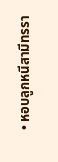• หอบลูกหนีสามีทรรา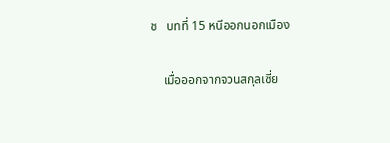ช   บทที่ 15 หนีออกนอกเมือง

    เมื่อออกจากจวนสกุลเซี่ย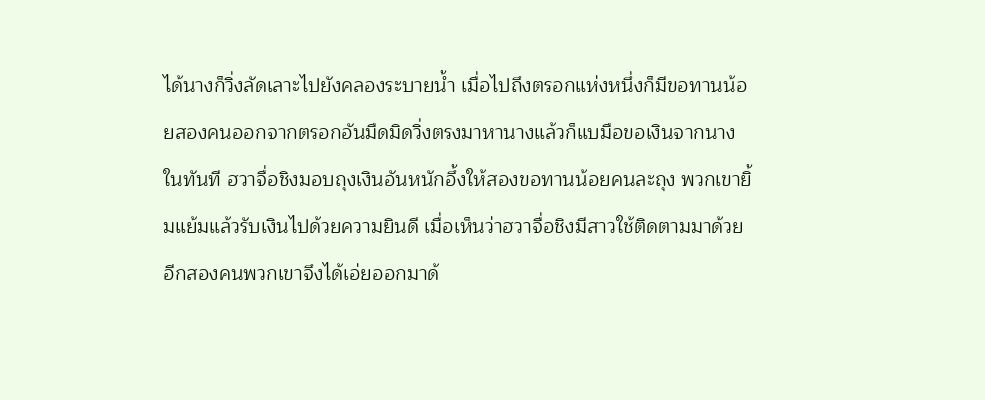ได้นางก็วิ่งลัดเลาะไปยังคลองระบายน้ำ เมื่อไปถึงตรอกแห่งหนึ่งก็มีขอทานน้อยสองคนออกจากตรอกอันมืดมิดวิ่งตรงมาหานางแล้วก็แบมือขอเงินจากนางในทันที ฮวาจื่อชิงมอบถุงเงินอันหนักอึ้งให้สองขอทานน้อยคนละถุง พวกเขายิ้มแย้มแล้วรับเงินไปด้วยความยินดี เมื่อเห็นว่าฮวาจื่อชิงมีสาวใช้ติดตามมาด้วยอีกสองคนพวกเขาจึงได้เอ่ยออกมาด้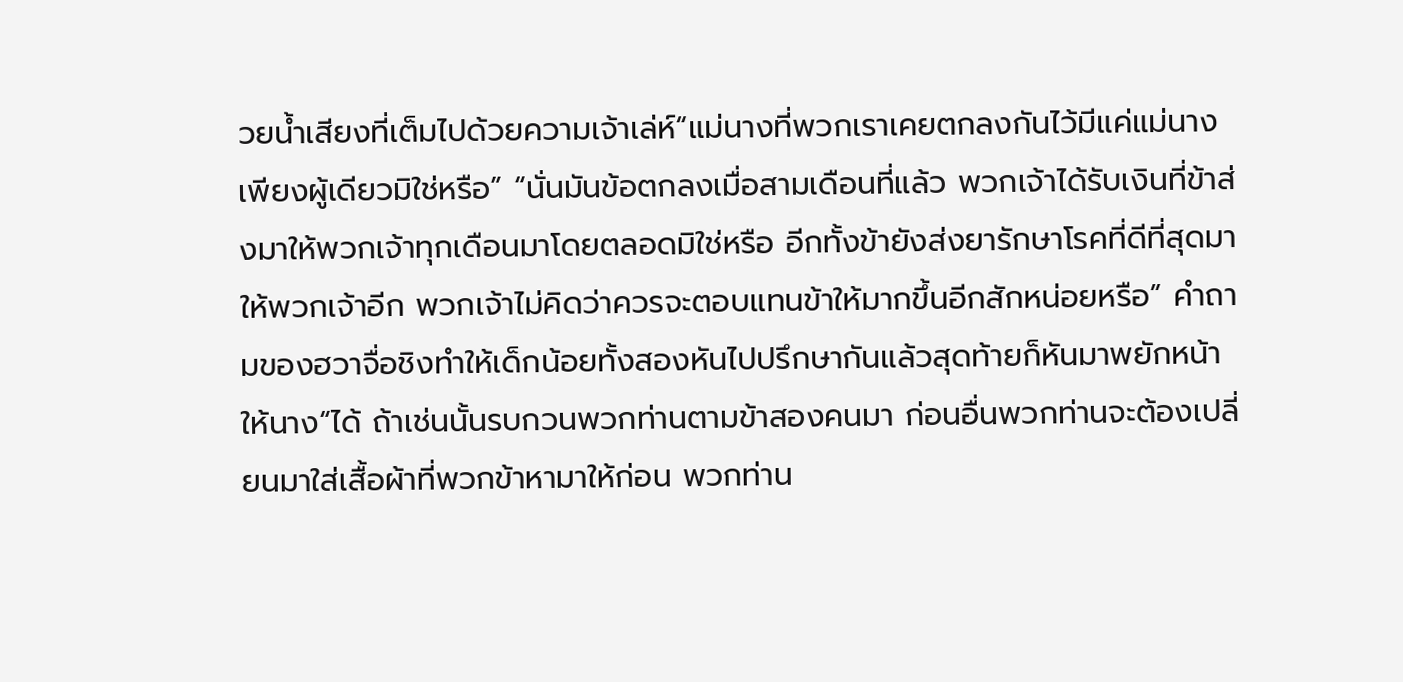วยน้ำเสียงที่เต็มไปด้วยความเจ้าเล่ห์“แม่นางที่พวกเราเคยตกลงกันไว้มีแค่แม่นางเพียงผู้เดียวมิใช่หรือ” “นั่นมันข้อตกลงเมื่อสามเดือนที่แล้ว พวกเจ้าได้รับเงินที่ข้าส่งมาให้พวกเจ้าทุกเดือนมาโดยตลอดมิใช่หรือ อีกทั้งข้ายังส่งยารักษาโรคที่ดีที่สุดมาให้พวกเจ้าอีก พวกเจ้าไม่คิดว่าควรจะตอบแทนข้าให้มากขึ้นอีกสักหน่อยหรือ” คำถามของฮวาจื่อชิงทำให้เด็กน้อยทั้งสองหันไปปรึกษากันแล้วสุดท้ายก็หันมาพยักหน้าให้นาง“ได้ ถ้าเช่นนั้นรบกวนพวกท่านตามข้าสองคนมา ก่อนอื่นพวกท่านจะต้องเปลี่ยนมาใส่เสื้อผ้าที่พวกข้าหามาให้ก่อน พวกท่าน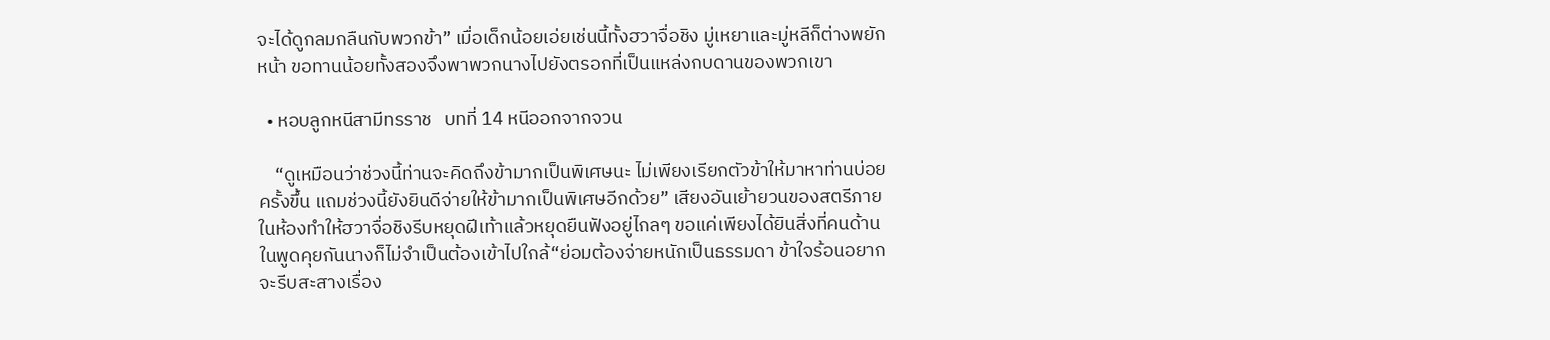จะได้ดูกลมกลืนกับพวกข้า” เมื่อเด็กน้อยเอ่ยเช่นนี้ทั้งฮวาจื่อชิง มู่เหยาและมู่หลีก็ต่างพยักหน้า ขอทานน้อยทั้งสองจึงพาพวกนางไปยังตรอกที่เป็นแหล่งกบดานของพวกเขา

  • หอบลูกหนีสามีทรราช   บทที่ 14 หนีออกจากจวน

    “ดูเหมือนว่าช่วงนี้ท่านจะคิดถึงข้ามากเป็นพิเศษนะ ไม่เพียงเรียกตัวข้าให้มาหาท่านบ่อยครั้งขึ้น แถมช่วงนี้ยังยินดีจ่ายให้ข้ามากเป็นพิเศษอีกด้วย” เสียงอันเย้ายวนของสตรีภายในห้องทำให้ฮวาจื่อชิงรีบหยุดฝีเท้าแล้วหยุดยืนฟังอยู่ไกลๆ ขอแค่เพียงได้ยินสิ่งที่คนด้านในพูดคุยกันนางก็ไม่จำเป็นต้องเข้าไปใกล้“ย่อมต้องจ่ายหนักเป็นธรรมดา ข้าใจร้อนอยากจะรีบสะสางเรื่อง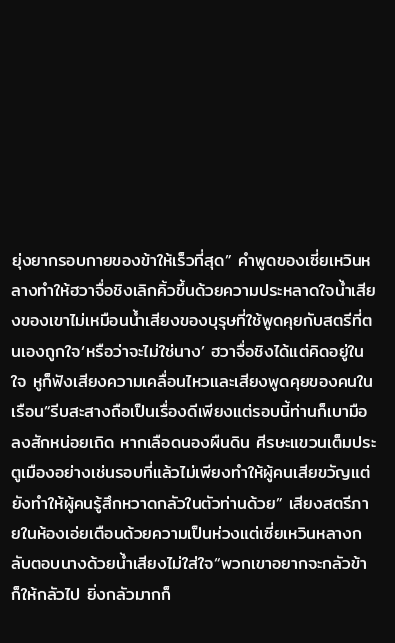ยุ่งยากรอบกายของข้าให้เร็วที่สุด” คำพูดของเซี่ยเหวินหลางทำให้ฮวาจื่อชิงเลิกคิ้วขึ้นด้วยความประหลาดใจน้ำเสียงของเขาไม่เหมือนน้ำเสียงของบุรุษที่ใช้พูดคุยกับสตรีที่ตนเองถูกใจ‘หรือว่าจะไม่ใช่นาง’ ฮวาจื่อชิงได้แต่คิดอยู่ในใจ หูก็ฟังเสียงความเคลื่อนไหวและเสียงพูดคุยของคนในเรือน“รีบสะสางถือเป็นเรื่องดีเพียงแต่รอบนี้ท่านก็เบามือลงสักหน่อยเถิด หากเลือดนองผืนดิน ศีรษะแขวนเต็มประตูเมืองอย่างเช่นรอบที่แล้วไม่เพียงทำให้ผู้คนเสียขวัญแต่ยังทำให้ผู้คนรู้สึกหวาดกลัวในตัวท่านด้วย” เสียงสตรีภายในห้องเอ่ยเตือนด้วยความเป็นห่วงแต่เซี่ยเหวินหลางกลับตอบนางด้วยน้ำเสียงไม่ใส่ใจ“พวกเขาอยากจะกลัวข้าก็ให้กลัวไป ยิ่งกลัวมากก็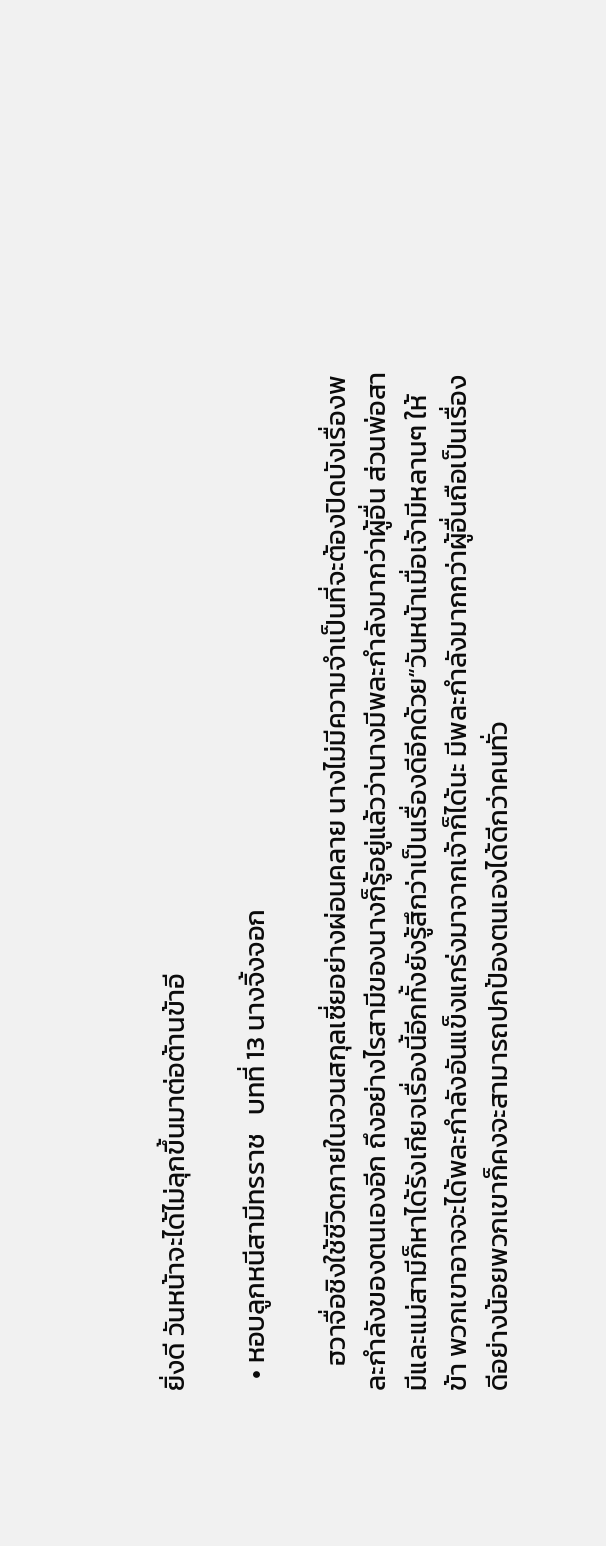ยิ่งดี วันหน้าจะได้ไม่ลุกขึ้นมาต่อต้านข้าอี

  • หอบลูกหนีสามีทรราช   บทที่ 13 นางจิ้งจอก

    ฮวาจื่อชิงใช้ชีวิตภายในจวนสกุลเซี่ยอย่างผ่อนคลาย นางไม่มีความจำเป็นที่จะต้องปิดบังเรื่องพละกำลังของตนเองอีก ถึงอย่างไรสามีของนางก็รู้อยู่แล้วว่านางมีพละกำลังมากว่าผู้อื่น ส่วนพ่อสามีและแม่สามีก็หาได้รังเกียจเรื่องนี้อีกทั้งยังรู้สึกว่าเป็นเรื่องดีอีกด้วย“วันหน้าเมื่อเจ้ามีหลานๆ ให้ข้า พวกเขาอาจจะได้พละกำลังอันแข็งแกร่งมาจากเจ้าก็ได้นะ มีพละกำลังมากกว่าผู้อื่นถือเป็นเรื่องดีอย่างน้อยพวกเขาก็คงจะสามารถปกป้องตนเองได้ดีกว่าคนทั่ว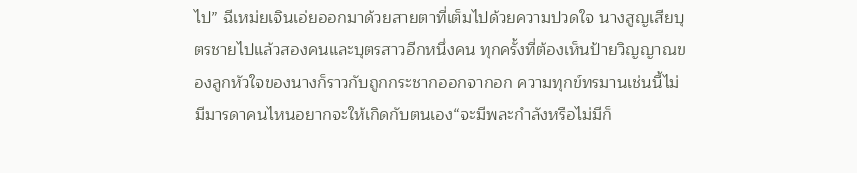ไป” ฉีเหม่ยเจินเอ่ยออกมาด้วยสายตาที่เต็มไปด้วยความปวดใจ นางสูญเสียบุตรชายไปแล้วสองคนและบุตรสาวอีกหนึ่งคน ทุกครั้งที่ต้องเห็นป้ายวิญญาณของลูกหัวใจของนางก็ราวกับถูกกระชากออกจากอก ความทุกข์ทรมานเช่นนี้ไม่มีมารดาคนไหนอยากจะให้เกิดกับตนเอง“จะมีพละกำลังหรือไม่มีก็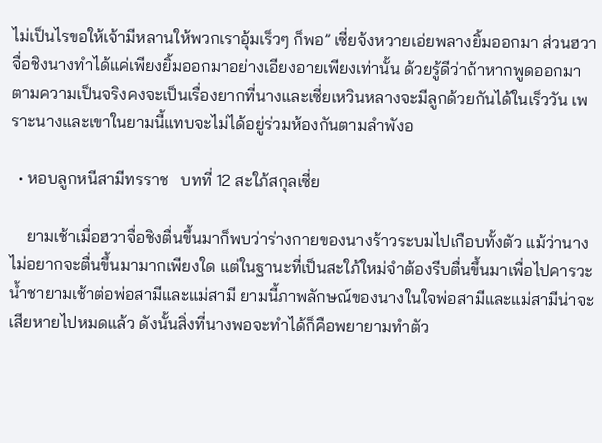ไม่เป็นไรขอให้เจ้ามีหลานให้พวกเราอุ้มเร็วๆ ก็พอ” เซี่ยจ้งหวายเอ่ยพลางยิ้มออกมา ส่วนฮวาจื่อชิงนางทำได้แค่เพียงยิ้มออกมาอย่างเอียงอายเพียงเท่านั้น ด้วยรู้ดีว่าถ้าหากพูดออกมาตามความเป็นจริงคงจะเป็นเรื่องยากที่นางและเซี่ยเหวินหลางจะมีลูกด้วยกันได้ในเร็ววัน เพราะนางและเขาในยามนี้แทบจะไม่ได้อยู่ร่วมห้องกันตามลำพังอ

  • หอบลูกหนีสามีทรราช   บทที่ 12 สะใภ้สกุลเซี่ย

    ยามเช้าเมื่อฮวาจื่อชิงตื่นขึ้นมาก็พบว่าร่างกายของนางร้าวระบมไปเกือบทั้งตัว แม้ว่านางไม่อยากจะตื่นขึ้นมามากเพียงใด แต่ในฐานะที่เป็นสะใภ้ใหม่จำต้องรีบตื่นขึ้นมาเพื่อไปคารวะน้ำชายามเช้าต่อพ่อสามีและแม่สามี ยามนี้ภาพลักษณ์ของนางในใจพ่อสามีและแม่สามีน่าจะเสียหายไปหมดแล้ว ดังนั้นสิ่งที่นางพอจะทำได้ก็คือพยายามทำตัว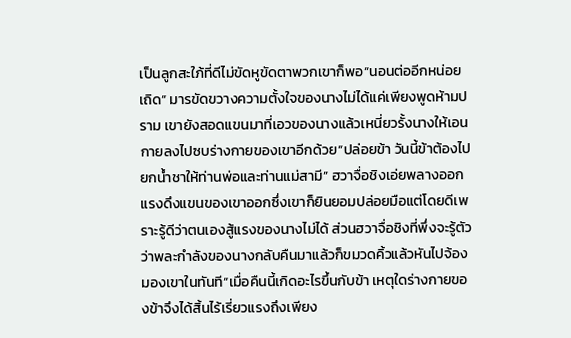เป็นลูกสะใภ้ที่ดีไม่ขัดหูขัดตาพวกเขาก็พอ“นอนต่ออีกหน่อยเถิด” มารขัดขวางความตั้งใจของนางไม่ได้แค่เพียงพูดห้ามปราม เขายังสอดแขนมาที่เอวของนางแล้วเหนี่ยวรั้งนางให้เอนกายลงไปซบร่างกายของเขาอีกด้วย“ปล่อยข้า วันนี้ข้าต้องไปยกน้ำชาให้ท่านพ่อและท่านแม่สามี” ฮวาจื่อชิงเอ่ยพลางออกแรงดึงแขนของเขาออกซึ่งเขาก็ยินยอมปล่อยมือแต่โดยดีเพราะรู้ดีว่าตนเองสู้แรงของนางไม่ได้ ส่วนฮวาจื่อชิงที่พึ่งจะรู้ตัวว่าพละกำลังของนางกลับคืนมาแล้วก็ขมวดคิ้วแล้วหันไปจ้องมองเขาในทันที“เมื่อคืนนี้เกิดอะไรขึ้นกับข้า เหตุใดร่างกายของข้าจึงได้สิ้นไร้เรี่ยวแรงถึงเพียง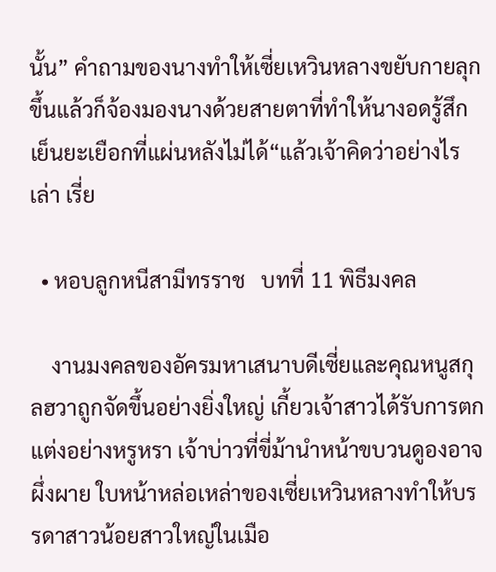นั้น” คำถามของนางทำให้เซี่ยเหวินหลางขยับกายลุกขึ้นแล้วก็จ้องมองนางด้วยสายตาที่ทำให้นางอดรู้สึกเย็นยะเยือกที่แผ่นหลังไม่ได้“แล้วเจ้าคิดว่าอย่างไรเล่า เรี่ย

  • หอบลูกหนีสามีทรราช   บทที่ 11 พิธีมงคล

    งานมงคลของอัครมหาเสนาบดีเซี่ยและคุณหนูสกุลฮวาถูกจัดขึ้นอย่างยิ่งใหญ่ เกี้ยวเจ้าสาวได้รับการตกแต่งอย่างหรูหรา เจ้าบ่าวที่ขี่ม้านำหน้าขบวนดูองอาจผึ่งผาย ใบหน้าหล่อเหล่าของเซี่ยเหวินหลางทำให้บรรดาสาวน้อยสาวใหญ่ในเมือ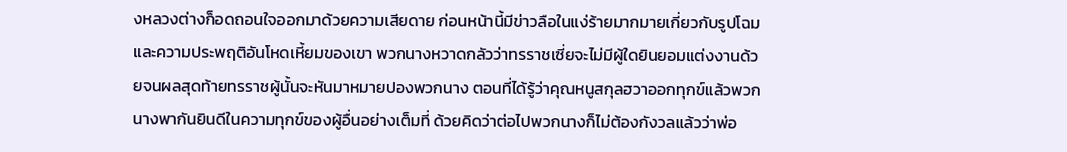งหลวงต่างก็อดถอนใจออกมาด้วยความเสียดาย ก่อนหน้านี้มีข่าวลือในแง่ร้ายมากมายเกี่ยวกับรูปโฉมและความประพฤติอันโหดเหี้ยมของเขา พวกนางหวาดกลัวว่าทรราชเซี่ยจะไม่มีผู้ใดยินยอมแต่งงานด้วยจนผลสุดท้ายทรราชผู้นั้นจะหันมาหมายปองพวกนาง ตอนที่ได้รู้ว่าคุณหนูสกุลฮวาออกทุกข์แล้วพวกนางพากันยินดีในความทุกข์ของผู้อื่นอย่างเต็มที่ ด้วยคิดว่าต่อไปพวกนางก็ไม่ต้องกังวลแล้วว่าพ่อ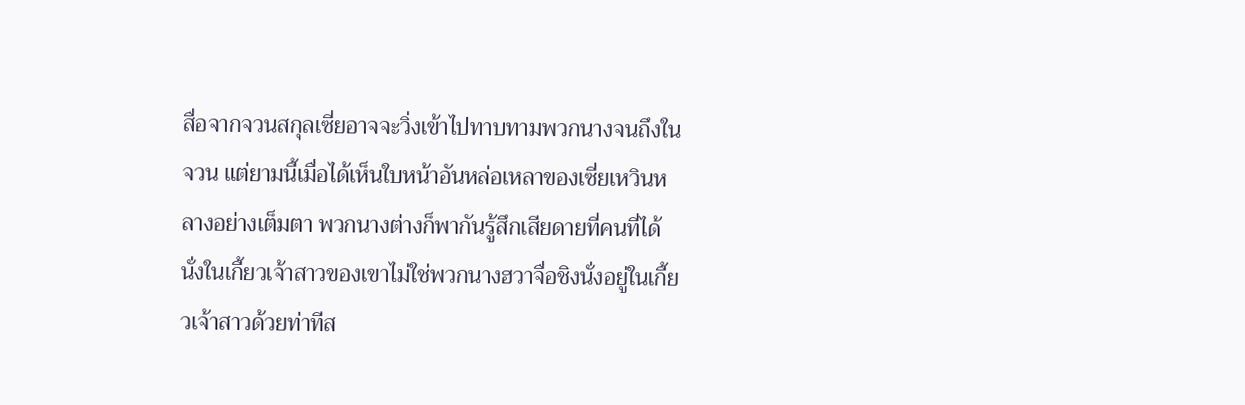สื่อจากจวนสกุลเซี่ยอาจจะวิ่งเข้าไปทาบทามพวกนางจนถึงในจวน แต่ยามนี้เมื่อได้เห็นใบหน้าอันหล่อเหลาของเซี่ยเหวินหลางอย่างเต็มตา พวกนางต่างก็พากันรู้สึกเสียดายที่คนที่ได้นั่งในเกี้ยวเจ้าสาวของเขาไม่ใช่พวกนางฮวาจื่อชิงนั่งอยู่ในเกี้ยวเจ้าสาวด้วยท่าทีส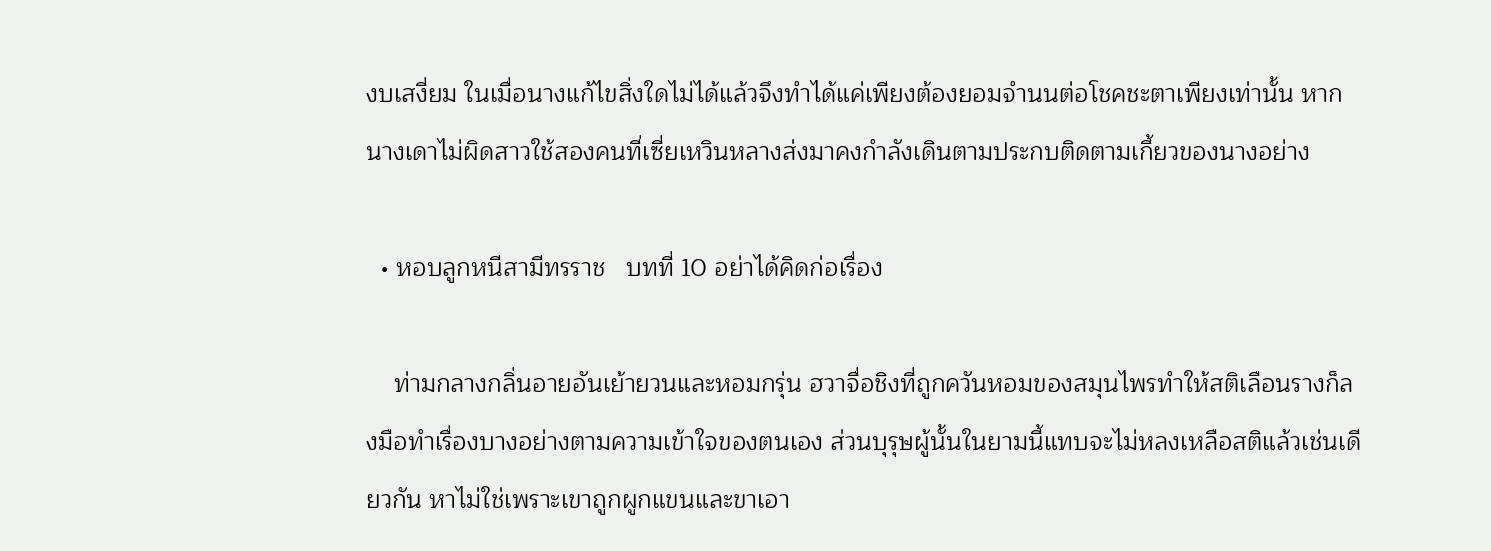งบเสงี่ยม ในเมื่อนางแก้ไขสิ่งใดไม่ได้แล้วจึงทำได้แค่เพียงต้องยอมจำนนต่อโชคชะตาเพียงเท่านั้น หากนางเดาไม่ผิดสาวใช้สองคนที่เซี่ยเหวินหลางส่งมาคงกำลังเดินตามประกบติดตามเกี้ยวของนางอย่าง

  • หอบลูกหนีสามีทรราช   บทที่ 10 อย่าได้คิดก่อเรื่อง

    ท่ามกลางกลิ่นอายอันเย้ายวนและหอมกรุ่น ฮวาจื่อชิงที่ถูกควันหอมของสมุนไพรทำให้สติเลือนรางก็ลงมือทำเรื่องบางอย่างตามความเข้าใจของตนเอง ส่วนบุรุษผู้นั้นในยามนี้แทบจะไม่หลงเหลือสติแล้วเช่นเดียวกัน หาไม่ใช่เพราะเขาถูกผูกแขนและขาเอา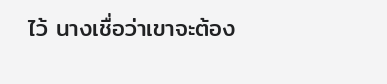ไว้ นางเชื่อว่าเขาจะต้อง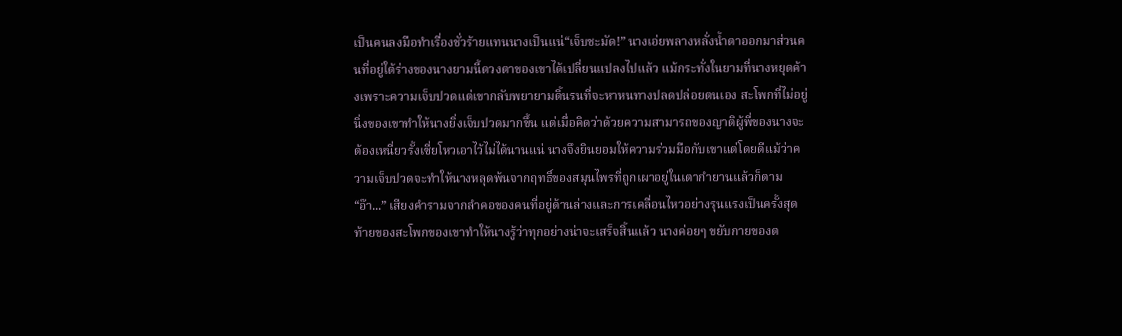เป็นคนลงมือทำเรื่องชั่วร้ายแทนนางเป็นแน่“เจ็บชะมัด!” นางเอ่ยพลางหลั่งน้ำตาออกมาส่วนคนที่อยู่ใต้ร่างของนางยามนี้ดวงตาของเขาได้เปลี่ยนแปลงไปแล้ว แม้กระทั่งในยามที่นางหยุดค้างเพราะความเจ็บปวดแต่เขากลับพยายามดิ้นรนที่จะหาหนทางปลดปล่อยตนเอง สะโพกที่ไม่อยู่นิ่งของเขาทำให้นางยิ่งเจ็บปวดมากขึ้น แต่เมื่อคิดว่าด้วยความสามารถของญาติผู้พี่ของนางจะต้องเหนี่ยวรั้งเซี่ยโหวเอาไว้ไม่ได้นานแน่ นางจึงยินยอมให้ความร่วมมือกับเขาแต่โดยดีแม้ว่าความเจ็บปวดจะทำให้นางหลุดพ้นจากฤทธิ์ของสมุนไพรที่ถูกเผาอยู่ในเตากำยานแล้วก็ตาม“อ๊า...” เสียงคำรามจากลำคอของคนที่อยู่ด้านล่างและการเคลื่อนไหวอย่างรุนแรงเป็นครั้งสุดท้ายของสะโพกของเขาทำให้นางรู้ว่าทุกอย่างน่าจะเสร็จสิ้นแล้ว นางค่อยๆ ขยับกายของต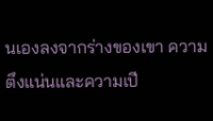นเองลงจากร่างของเขา ความตึงแน่นและความเปี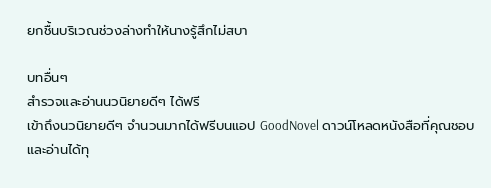ยกชื้นบริเวณช่วงล่างทำให้นางรู้สึกไม่สบา

บทอื่นๆ
สำรวจและอ่านนวนิยายดีๆ ได้ฟรี
เข้าถึงนวนิยายดีๆ จำนวนมากได้ฟรีบนแอป GoodNovel ดาวน์โหลดหนังสือที่คุณชอบและอ่านได้ทุ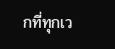กที่ทุกเว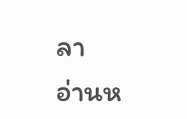ลา
อ่านห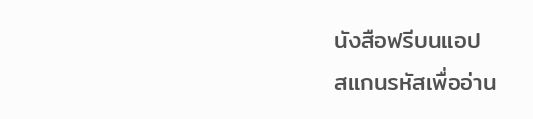นังสือฟรีบนแอป
สแกนรหัสเพื่ออ่าน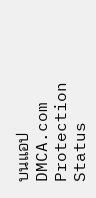บนแอป
DMCA.com Protection Status